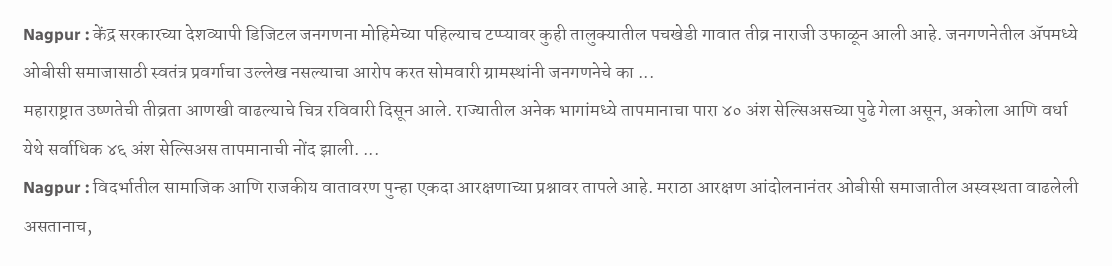Nagpur : केंद्र सरकारच्या देशव्यापी डिजिटल जनगणना मोहिमेच्या पहिल्याच टप्प्यावर कुही तालुक्यातील पचखेडी गावात तीव्र नाराजी उफाळून आली आहे. जनगणनेतील ॲपमध्ये ओबीसी समाजासाठी स्वतंत्र प्रवर्गाचा उल्लेख नसल्याचा आरोप करत सोमवारी ग्रामस्थांनी जनगणनेचे का ...
महाराष्ट्रात उष्णतेची तीव्रता आणखी वाढल्याचे चित्र रविवारी दिसून आले. राज्यातील अनेक भागांमध्ये तापमानाचा पारा ४० अंश सेल्सिअसच्या पुढे गेला असून, अकोला आणि वर्धा येथे सर्वाधिक ४६ अंश सेल्सिअस तापमानाची नोंद झाली. ...
Nagpur : विदर्भातील सामाजिक आणि राजकीय वातावरण पुन्हा एकदा आरक्षणाच्या प्रश्नावर तापले आहे. मराठा आरक्षण आंदोलनानंतर ओबीसी समाजातील अस्वस्थता वाढलेली असतानाच,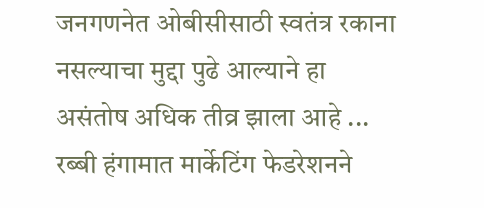जनगणनेत ओबीसीसाठी स्वतंत्र रकाना नसल्याचा मुद्दा पुढे आल्याने हा असंतोष अधिक तीव्र झाला आहे ...
रब्बी हंगामात मार्केटिंग फेडरेशनने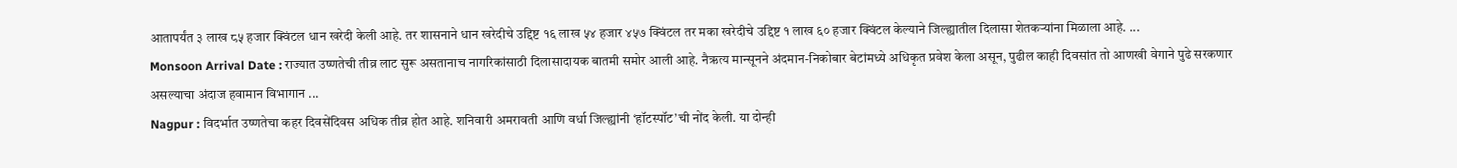आतापर्यंत ३ लाख ८५ हजार क्विंटल धान खरेदी केली आहे. तर शासनाने धान खरेदीचे उद्दिष्ट १६ लाख ५४ हजार ४५७ क्विंटल तर मका खरेदीचे उद्दिष्ट १ लाख ६० हजार क्विंटल केल्याने जिल्ह्यातील दिलासा शेतकऱ्यांना मिळाला आहे. ...
Monsoon Arrival Date : राज्यात उष्णतेची तीव्र लाट सुरू असतानाच नागरिकांसाठी दिलासादायक बातमी समोर आली आहे. नैऋत्य मान्सूनने अंदमान-निकोबार बेटांमध्ये अधिकृत प्रवेश केला असून, पुढील काही दिवसांत तो आणखी वेगाने पुढे सरकणार असल्याचा अंदाज हवामान विभागान ...
Nagpur : विदर्भात उष्णतेचा कहर दिवसेंदिवस अधिक तीव्र होत आहे. शनिवारी अमरावती आणि वर्धा जिल्ह्यांनी ‘हॉटस्पॉट’ची नोंद केली. या दोन्ही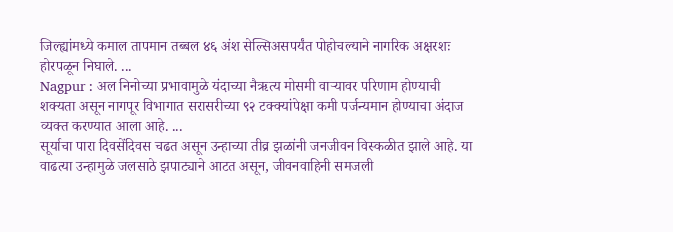जिल्ह्यांमध्ये कमाल तापमान तब्बल ४६ अंश सेल्सिअसपर्यंत पोहोचल्याने नागरिक अक्षरशः होरपळून निघाले. ...
Nagpur : अल निनोच्या प्रभावामुळे यंदाच्या नैऋत्य मोसमी वाऱ्यावर परिणाम होण्याची शक्यता असून नागपूर विभागात सरासरीच्या ९२ टक्क्यांपेक्षा कमी पर्जन्यमान होण्याचा अंदाज व्यक्त करण्यात आला आहे. ...
सूर्याचा पारा दिवसेंदिवस चढत असून उन्हाच्या तीव्र झळांनी जनजीवन विस्कळीत झाले आहे. या वाढत्या उन्हामुळे जलसाठे झपाट्याने आटत असून, जीवनवाहिनी समजली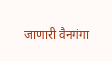जाणारी वैनगंगा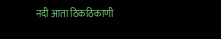नदी आता ठिकठिकाणी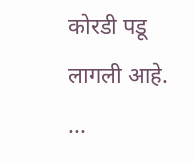कोरडी पडू लागली आहे. ...